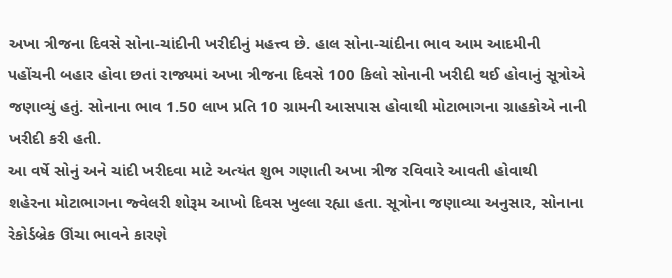અખા ત્રીજના દિવસે સોના-ચાંદીની ખરીદીનું મહત્ત્વ છે. હાલ સોના-ચાંદીના ભાવ આમ આદમીની
પહોંચની બહાર હોવા છતાં રાજ્યમાં અખા ત્રીજના દિવસે 100 કિલો સોનાની ખરીદી થઈ હોવાનું સૂત્રોએ
જણાવ્યું હતું. સોનાના ભાવ 1.50 લાખ પ્રતિ 10 ગ્રામની આસપાસ હોવાથી મોટાભાગના ગ્રાહકોએ નાની
ખરીદી કરી હતી.
આ વર્ષે સોનું અને ચાંદી ખરીદવા માટે અત્યંત શુભ ગણાતી અખા ત્રીજ રવિવારે આવતી હોવાથી
શહેરના મોટાભાગના જ્વેલરી શોરૂમ આખો દિવસ ખુલ્લા રહ્યા હતા. સૂત્રોના જણાવ્યા અનુસાર, સોનાના
રેકોર્ડબ્રેક ઊંચા ભાવને કારણે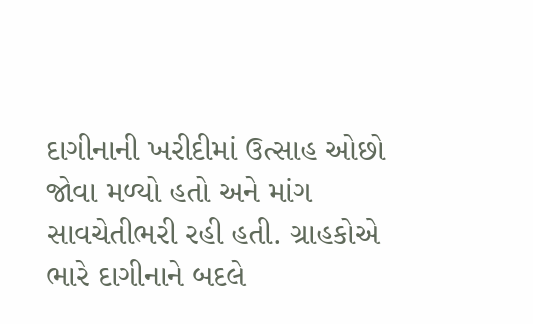દાગીનાની ખરીદીમાં ઉત્સાહ ઓછો જોવા મળ્યો હતો અને માંગ
સાવચેતીભરી રહી હતી. ગ્રાહકોએ ભારે દાગીનાને બદલે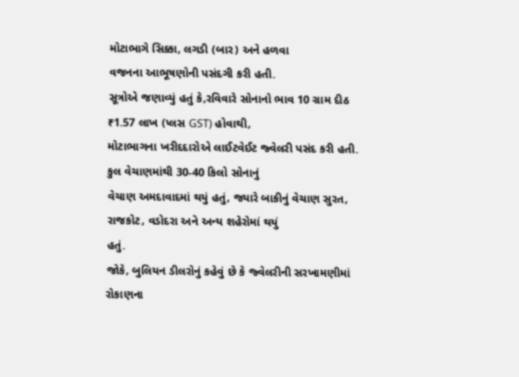મોટાભાગે સિક્કા, લગડી (બાર) અને હળવા
વજનના આભૂષણોની પસંદગી કરી હતી.
સૂત્રોએ જણાવ્યું હતું કે,રવિવારે સોનાનો ભાવ 10 ગ્રામ દીઠ ₹1.57 લાખ (પ્લસ GST) હોવાથી,
મોટાભાગના ખરીદદારોએ લાઈટવેઈટ જ્વેલરી પસંદ કરી હતી. કુલ વેચાણમાંથી 30-40 કિલો સોનાનું
વેચાણ અમદાવાદમાં થયું હતું, જ્યારે બાકીનું વેચાણ સુરત, રાજકોટ, વડોદરા અને અન્ય શહેરોમાં થયું
હતું.
જોકે, બુલિયન ડીલરોનું કહેવું છે કે જ્વેલરીની સરખામણીમાં રોકાણના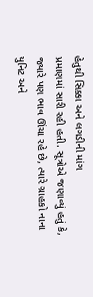હેતુથી સિક્કા અને લગડીની માંગ
પ્રમાણમાં સારી રહી હતી. સૂત્રોએ જણાવ્યું હતું કે, જ્યારે પણ ભાવ ઊંચા રહે છે, ત્યારે ગ્રાહકો નાના
યુનિટ અને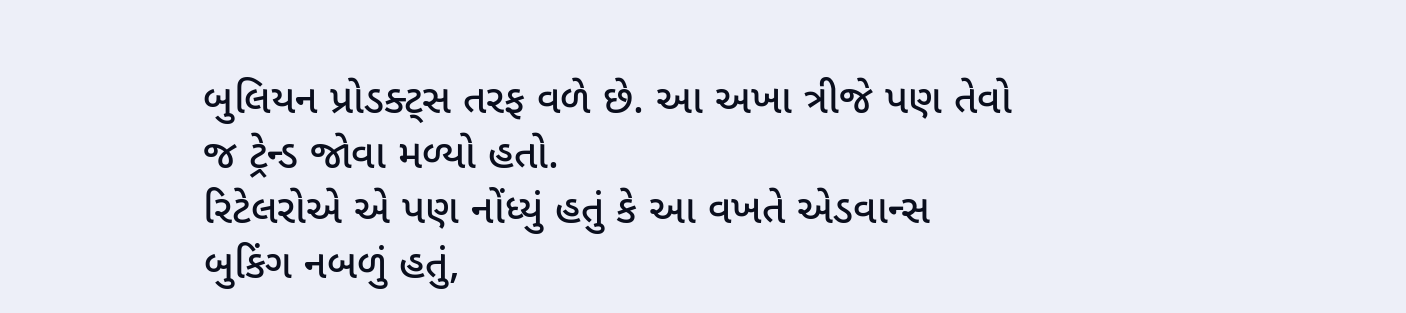બુલિયન પ્રોડક્ટ્સ તરફ વળે છે. આ અખા ત્રીજે પણ તેવો જ ટ્રેન્ડ જોવા મળ્યો હતો.
રિટેલરોએ એ પણ નોંધ્યું હતું કે આ વખતે એડવાન્સ બુકિંગ નબળું હતું,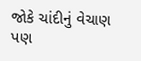જોકે ચાંદીનું વેચાણ પણ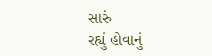સારું
રહ્યું હોવાનું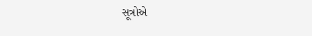સૂત્રોએ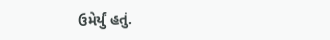ઉમેર્યું હતું.